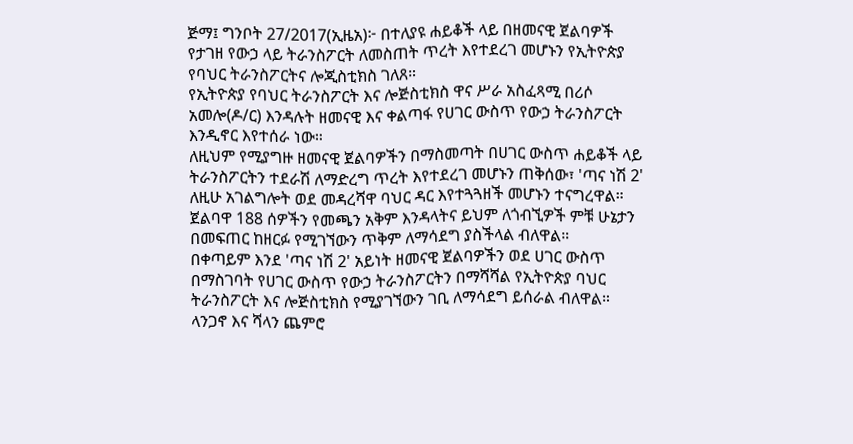ጅማ፤ ግንቦት 27/2017(ኢዜአ)፦ በተለያዩ ሐይቆች ላይ በዘመናዊ ጀልባዎች የታገዘ የውኃ ላይ ትራንስፖርት ለመስጠት ጥረት እየተደረገ መሆኑን የኢትዮጵያ የባህር ትራንስፖርትና ሎጂስቲክስ ገለጸ።
የኢትዮጵያ የባህር ትራንስፖርት እና ሎጅስቲክስ ዋና ሥራ አስፈጻሚ በሪሶ አመሎ(ዶ/ር) እንዳሉት ዘመናዊ እና ቀልጣፋ የሀገር ውስጥ የውኃ ትራንስፖርት እንዲኖር እየተሰራ ነው።
ለዚህም የሚያግዙ ዘመናዊ ጀልባዎችን በማስመጣት በሀገር ውስጥ ሐይቆች ላይ ትራንስፖርትን ተደራሽ ለማድረግ ጥረት እየተደረገ መሆኑን ጠቅሰው፣ 'ጣና ነሽ 2' ለዚሁ አገልግሎት ወደ መዳረሻዋ ባህር ዳር እየተጓጓዘች መሆኑን ተናግረዋል።
ጀልባዋ 188 ሰዎችን የመጫን አቅም እንዳላትና ይህም ለጎብኚዎች ምቹ ሁኔታን በመፍጠር ከዘርፉ የሚገኘውን ጥቅም ለማሳደግ ያስችላል ብለዋል።
በቀጣይም እንደ 'ጣና ነሽ 2' አይነት ዘመናዊ ጀልባዎችን ወደ ሀገር ውስጥ በማስገባት የሀገር ውስጥ የውኃ ትራንስፖርትን በማሻሻል የኢትዮጵያ ባህር ትራንስፖርት እና ሎጅስቲክስ የሚያገኘውን ገቢ ለማሳደግ ይሰራል ብለዋል።
ላንጋኖ እና ሻላን ጨምሮ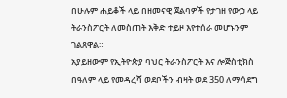በሁሉም ሐይቆች ላይ በዘመናዊ ጀልባዎች የታገዘ የውኃ ላይ ትራንስፖርት ለመስጠት እቅድ ተይዞ እየተሰራ መሆኑንም ገልጸዋል።
አያይዘውም የኢትዮጵያ ባህር ትራንስፖርት እና ሎጅስቲክስ በዓለም ላይ የመዳረሻ ወደቦችን ብዛት ወደ 350 ለማሳደግ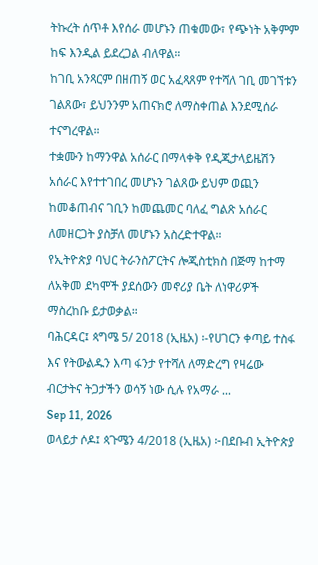ትኩረት ሰጥቶ እየሰራ መሆኑን ጠቁመው፣ የጭነት አቅምም ከፍ እንዲል ይደረጋል ብለዋል።
ከገቢ አንጻርም በዘጠኝ ወር አፈጻጸም የተሻለ ገቢ መገኘቱን ገልጸው፣ ይህንንም አጠናክሮ ለማስቀጠል እንደሚሰራ ተናግረዋል።
ተቋሙን ከማንዋል አሰራር በማላቀቅ የዲጂታላይዜሽን አሰራር እየተተገበረ መሆኑን ገልጸው ይህም ወጪን ከመቆጠብና ገቢን ከመጨመር ባለፈ ግልጽ አሰራር ለመዘርጋት ያስቻለ መሆኑን አስረድተዋል።
የኢትዮጵያ ባህር ትራንስፖርትና ሎጂስቲክስ በጅማ ከተማ ለአቅመ ደካሞች ያደሰውን መኖሪያ ቤት ለነዋሪዎች ማስረከቡ ይታወቃል።
ባሕርዳር፤ ጳግሜ 5/ 2018 (ኢዜአ) ፡-የሀገርን ቀጣይ ተስፋ እና የትውልዱን እጣ ፋንታ የተሻለ ለማድረግ የዛሬው ብርታትና ትጋታችን ወሳኝ ነው ሲሉ የአማራ ...
Sep 11, 2026
ወላይታ ሶዶ፤ ጳጉሜን 4/2018 (ኢዜአ) ፦በደቡብ ኢትዮጵያ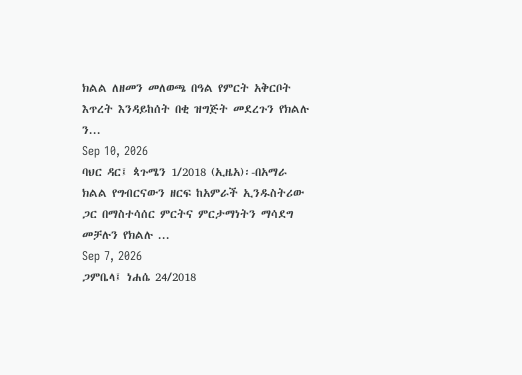ክልል ለዘመን መለወጫ በዓል የምርት አቅርቦት እጥረት እንዳይከሰት በቂ ዝግጅት መደረጉን የክልሉ ን...
Sep 10, 2026
ባህር ዳር፤ ጳጉሜን 1/2018 (ኢዜአ)፡-በአማራ ክልል የግብርናውን ዘርፍ ከአምራች ኢንዱስትሪው ጋር በማስተሳሰር ምርትና ምርታማነትን ማሳደግ መቻሉን የክልሉ ...
Sep 7, 2026
ጋምቤላ፤ ነሐሴ 24/2018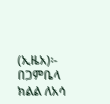(ኢዜአ)፡- በጋምቤላ ክልል ለአሳ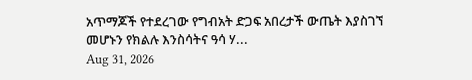አጥማጆች የተደረገው የግብአት ድጋፍ አበረታች ውጤት እያስገኘ መሆኑን የክልሉ እንስሳትና ዓሳ ሃ...
Aug 31, 2026